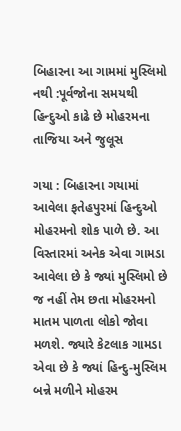બિહારના આ ગામમાં મુસ્લિમો નથી :પૂર્વજોના સમયથી હિન્દુઓ કાઢે છે મોહરમના તાજિયા અને જુલૂસ

ગયા : બિહારના ગયામાં આવેલા ફતેહપુરમાં હિન્દુઓ મોહરમનો શોક પાળે છે. આ વિસ્તારમાં અનેક એવા ગામડા આવેલા છે કે જ્યાં મુસ્લિમો છે જ નહીં તેમ છતા મોહરમનો માતમ પાળતા લોકો જોવા મળશે. જ્યારે કેટલાક ગામડા એવા છે કે જ્યાં હિન્દુ-મુસ્લિમ બન્ને મળીને મોહરમ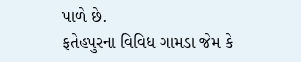પાળે છે.
ફતેહપુરના વિવિધ ગામડા જેમ કે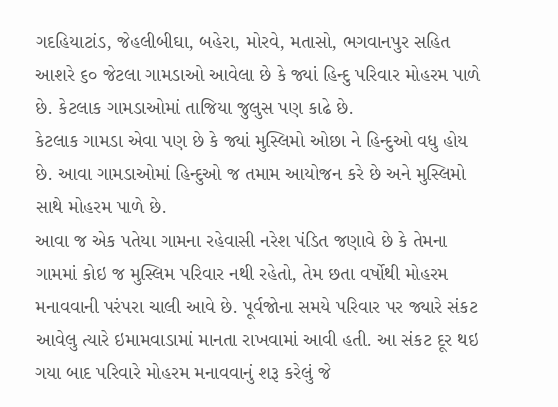ગદહિયાટાંડ, જેહલીબીઘા, બહેરા, મોરવે, મતાસો, ભગવાનપુર સહિત આશરે ૬૦ જેટલા ગામડાઓ આવેલા છે કે જ્યાં હિન્દુ પરિવાર મોહરમ પાળે છે. કેટલાક ગામડાઓમાં તાજિયા જુલુસ પણ કાઢે છે.
કેટલાક ગામડા એવા પણ છે કે જ્યાં મુસ્લિમો ઓછા ને હિન્દુઓ વધુ હોય છે. આવા ગામડાઓમાં હિન્દુઓ જ તમામ આયોજન કરે છે અને મુસ્લિમો સાથે મોહરમ પાળે છે.
આવા જ એક પતેયા ગામના રહેવાસી નરેશ પંડિત જણાવે છે કે તેમના ગામમાં કોઇ જ મુસ્લિમ પરિવાર નથી રહેતો, તેમ છતા વર્ષોથી મોહરમ મનાવવાની પરંપરા ચાલી આવે છે. પૂર્વજોના સમયે પરિવાર પર જ્યારે સંકટ આવેલુ ત્યારે ઇમામવાડામાં માનતા રાખવામાં આવી હતી. આ સંકટ દૂર થઇ ગયા બાદ પરિવારે મોહરમ મનાવવાનું શરૂ કરેલું જે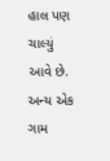હાલ પણ ચાલ્યું આવે છે.
અન્ય એક ગામ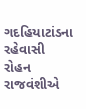ગદહિયાટાંડના રહેવાસી રોહન રાજવંશીએ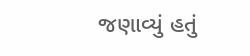જણાવ્યું હતું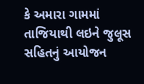કે અમારા ગામમાં તાજિયાથી લઇને જુલૂસ સહિતનું આયોજન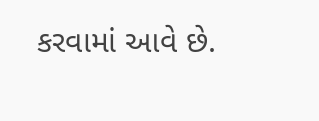કરવામાં આવે છે.